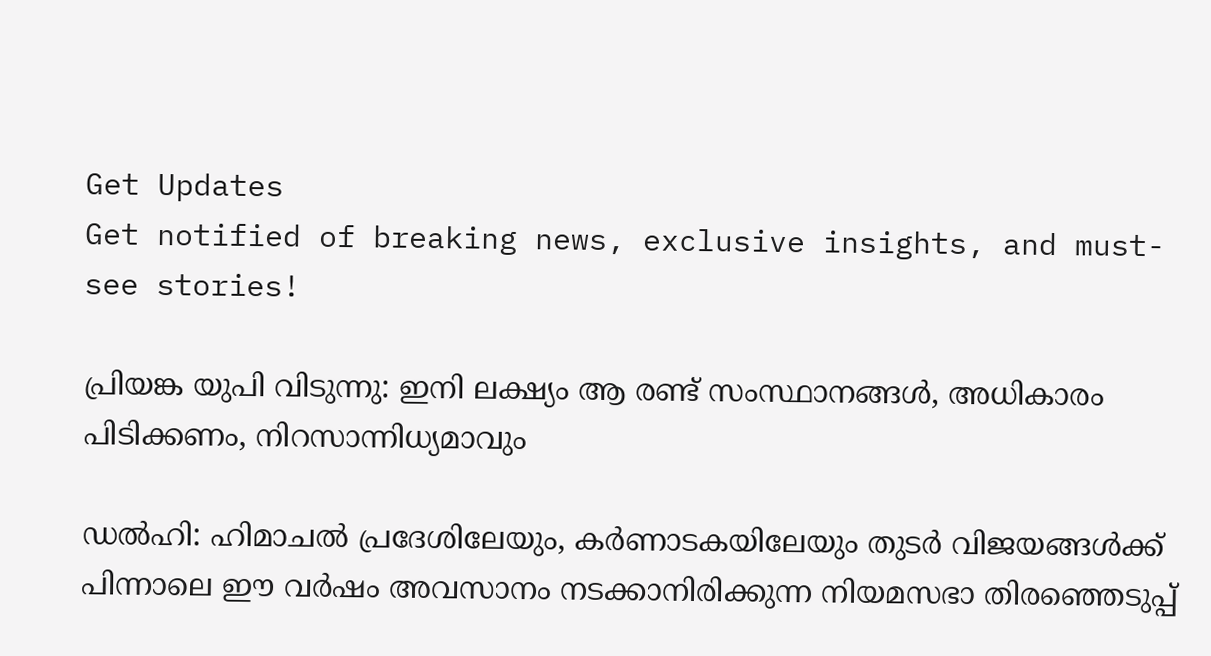Get Updates
Get notified of breaking news, exclusive insights, and must-see stories!

പ്രിയങ്ക യുപി വിടുന്നു: ഇനി ലക്ഷ്യം ആ രണ്ട് സംസ്ഥാനങ്ങള്‍, അധികാരം പിടിക്കണം, നിറസാന്നിധ്യമാവും

ഡല്‍ഹി: ഹിമാചല്‍ പ്രദേശിലേയും, കർണാടകയിലേയും തുടർ വിജയങ്ങള്‍ക്ക് പിന്നാലെ ഈ വർഷം അവസാനം നടക്കാനിരിക്കുന്ന നിയമസഭാ തിരഞ്ഞെടുപ്പ്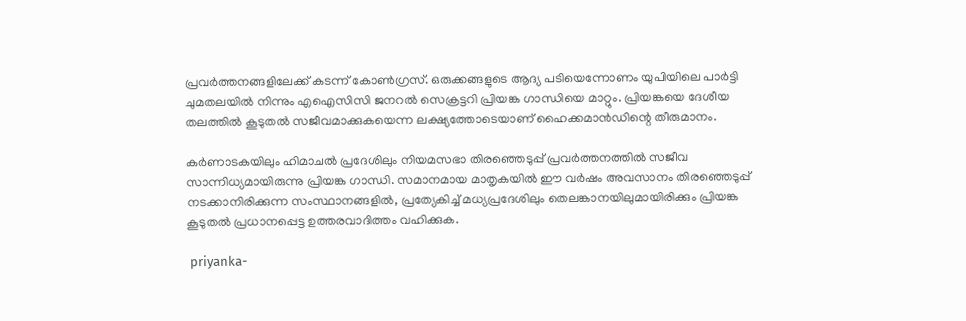പ്രവർത്തനങ്ങളിലേക്ക് കടന്ന് കോണ്‍ഗ്രസ്. ഒരുക്കങ്ങളുടെ ആദ്യ പടിയെന്നോണം യുപിയിലെ പാർട്ടി ചുമതലയില്‍ നിന്നും എഐസിസി ജനറല്‍ സെക്രട്ടറി പ്രിയങ്ക ഗാന്ധിയെ മാറ്റും. പ്രിയങ്കയെ ദേശീയ തലത്തില്‍ കൂടുതല്‍ സജീവമാക്കുകയെന്ന ലക്ഷ്യത്തോടെയാണ് ഹൈക്കമാന്‍ഡിന്റെ തീരുമാനം.

കർണാടകയിലും ഹിമാചല്‍ പ്രദേശിലും നിയമസഭാ തിരഞ്ഞെടുപ്പ് പ്രവർത്തനത്തില്‍ സജീവ സാന്നിധ്യമായിരുന്നു പ്രിയങ്ക ഗാന്ധി. സമാനമായ മാതൃകയില്‍ ഈ വർഷം അവസാനം തിരഞ്ഞെടുപ്പ് നടക്കാനിരിക്കുന്ന സംസ്ഥാനങ്ങളില്‍, പ്രത്യേകിച്ച് മധ്യപ്രദേശിലും തെലങ്കാനയിലുമായിരിക്കും പ്രിയങ്ക കൂടുതല്‍ പ്രധാനപ്പെട്ട ഉത്തരവാദിത്തം വഹിക്കുക.

 priyanka-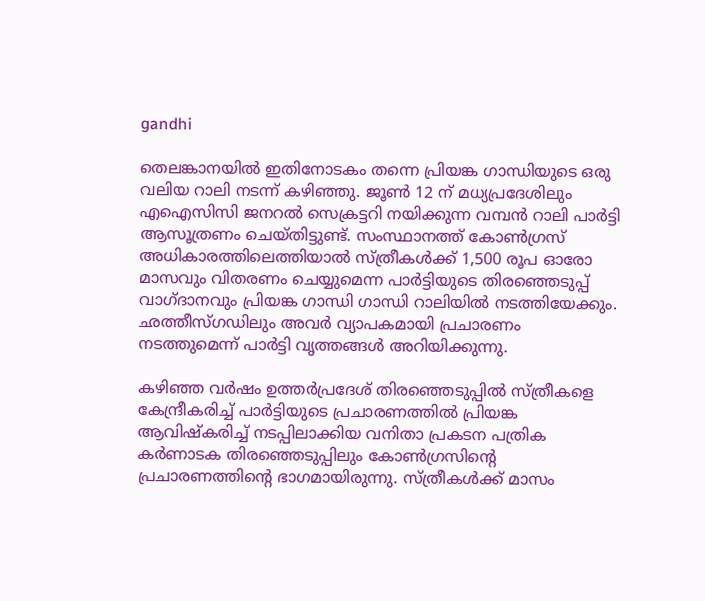gandhi

തെലങ്കാനയില്‍ ഇതിനോടകം തന്നെ പ്രിയങ്ക ഗാന്ധിയുടെ ഒരു വലിയ റാലി നടന്ന് കഴിഞ്ഞു. ജൂണ്‍ 12 ന് മധ്യപ്രദേശിലും എഐസിസി ജനറല്‍ സെക്രട്ടറി നയിക്കുന്ന വമ്പന്‍ റാലി പാർട്ടി ആസൂത്രണം ചെയ്തിട്ടുണ്ട്. സംസ്ഥാനത്ത് കോണ്‍ഗ്രസ് അധികാരത്തിലെത്തിയാല്‍ സ്ത്രീകൾക്ക് 1,500 രൂപ ഓരോ മാസവും വിതരണം ചെയ്യുമെന്ന പാർട്ടിയുടെ തിരഞ്ഞെടുപ്പ് വാഗ്ദാനവും പ്രിയങ്ക ഗാന്ധി ഗാന്ധി റാലിയില്‍ നടത്തിയേക്കും. ഛത്തീസ്ഗഡിലും അവർ വ്യാപകമായി പ്രചാരണം നടത്തുമെന്ന് പാർട്ടി വൃത്തങ്ങൾ അറിയിക്കുന്നു.

കഴിഞ്ഞ വർഷം ഉത്തർപ്രദേശ് തിരഞ്ഞെടുപ്പിൽ സ്ത്രീകളെ കേന്ദ്രീകരിച്ച് പാർട്ടിയുടെ പ്രചാരണത്തിൽ പ്രിയങ്ക ആവിഷ്കരിച്ച് നടപ്പിലാക്കിയ വനിതാ പ്രകടന പത്രിക കർണാടക തിരഞ്ഞെടുപ്പിലും കോൺഗ്രസിന്റെ പ്രചാരണത്തിന്റെ ഭാഗമായിരുന്നു. സ്ത്രീകൾക്ക് മാസം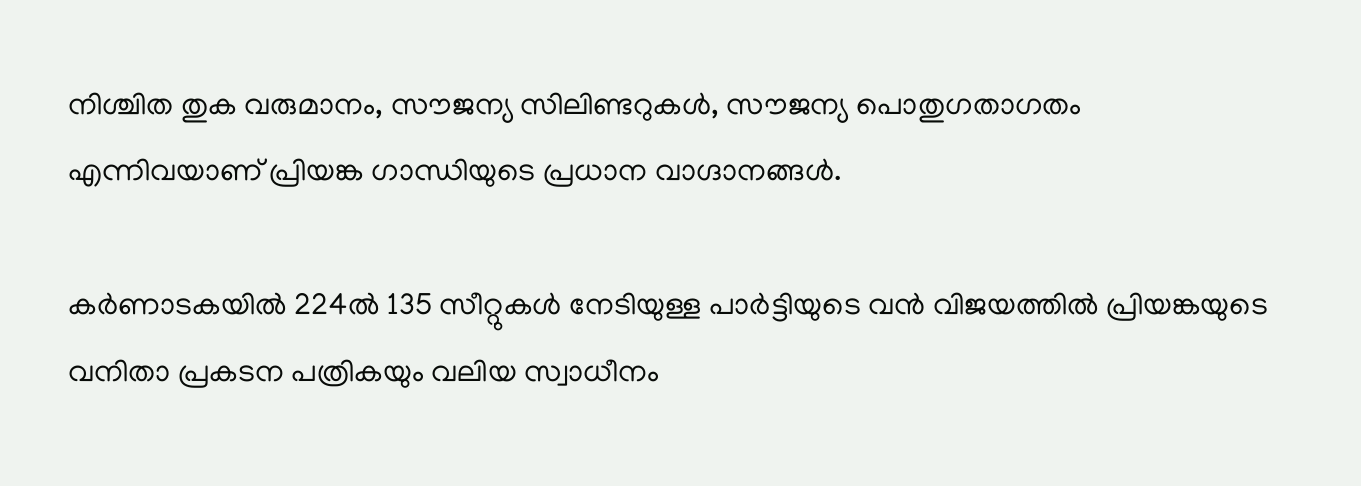നിശ്ചിത തുക വരുമാനം, സൗജന്യ സിലിണ്ടറുകൾ, സൗജന്യ പൊതുഗതാഗതം എന്നിവയാണ് പ്രിയങ്ക ഗാന്ധിയുടെ പ്രധാന വാഗ്ദാനങ്ങള്‍.

കർണാടകയിൽ 224ൽ 135 സീറ്റുകൾ നേടിയുള്ള പാർട്ടിയുടെ വന്‍ വിജയത്തില്‍ പ്രിയങ്കയുടെ വനിതാ പ്രകടന പത്രികയും വലിയ സ്വാധീനം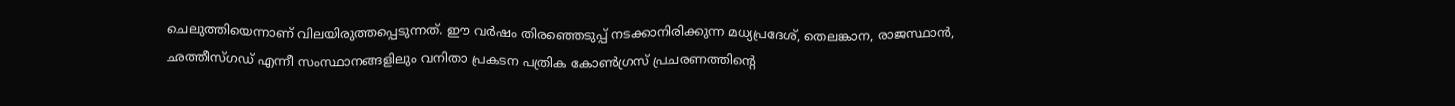ചെലുത്തിയെന്നാണ് വിലയിരുത്തപ്പെടുന്നത്. ഈ വർഷം തിരഞ്ഞെടുപ്പ് നടക്കാനിരിക്കുന്ന മധ്യപ്രദേശ്, തെലങ്കാന, രാജസ്ഥാൻ, ഛത്തീസ്ഗഡ് എന്നീ സംസ്ഥാനങ്ങളിലും വനിതാ പ്രകടന പത്രിക കോണ്‍ഗ്രസ് പ്രചരണത്തിന്റെ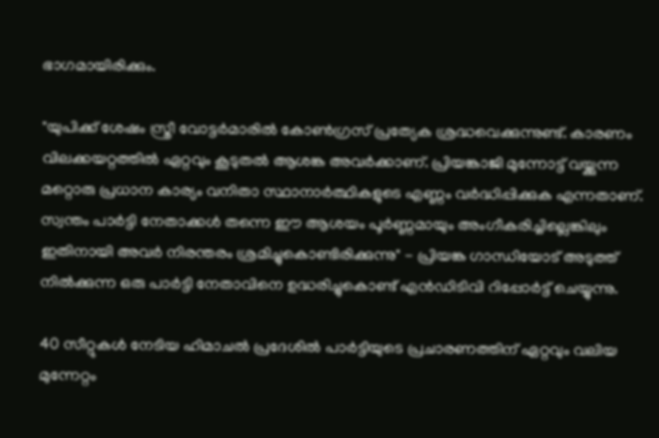ഭാഗമായിരിക്കും.

"യുപിക്ക് ശേഷം സ്ത്രീ വോട്ടർമാരിൽ കോണ്‍ഗ്രസ് പ്രത്യേക ശ്രദ്ധവെക്കുന്നുണ്ട്. കാരണം വിലക്കയറ്റത്തില്‍ ഏറ്റവും കൂടുതല്‍ ആശങ്ക അവർക്കാണ്. പ്രിയങ്കാജി മുന്നോട്ട് വയ്ക്കുന്ന മറ്റൊരു പ്രധാന കാര്യം വനിതാ സ്ഥാനാർത്ഥികളുടെ എണ്ണം വർദ്ധിപ്പിക്കുക എന്നതാണ്. സ്വന്തം പാർട്ടി നേതാക്കൾ തന്നെ ഈ ആശയം പൂർണ്ണമായും അംഗീകരിച്ചില്ലെങ്കിലും ഇതിനായി അവർ നിരന്തരം ശ്രമിച്ചുകൊണ്ടിരിക്കുന്നു" - പ്രിയങ്ക ഗാന്ധിയോട് അടുത്ത് നില്‍ക്കുന്ന ഒരു പാർട്ടി നേതാവിനെ ഉദ്ധരിച്ചുകൊണ്ട് എന്‍ഡിടിവി റിപ്പോർട്ട് ചെയ്യുന്നു.

40 സീറ്റുകൾ നേടിയ ഹിമാചൽ പ്രദേശിൽ പാർട്ടിയുടെ പ്രചാരണത്തിന് ഏറ്റവും വലിയ മുന്നേറ്റം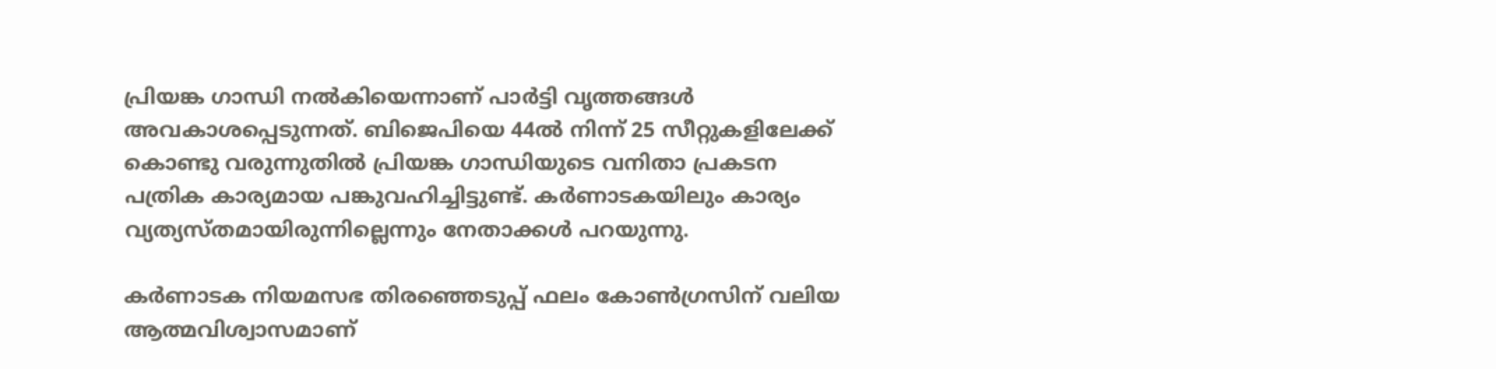പ്രിയങ്ക ഗാന്ധി നൽകിയെന്നാണ് പാർട്ടി വൃത്തങ്ങള്‍ അവകാശപ്പെടുന്നത്. ബിജെപിയെ 44ൽ നിന്ന് 25 സീറ്റുകളിലേക്ക് കൊണ്ടു വരുന്നുതില്‍ പ്രിയങ്ക ഗാന്ധിയുടെ വനിതാ പ്രകടന പത്രിക കാര്യമായ പങ്കുവഹിച്ചിട്ടുണ്ട്. കർണാടകയിലും കാര്യം വ്യത്യസ്തമായിരുന്നില്ലെന്നും നേതാക്കള്‍ പറയുന്നു.

കർണാടക നിയമസഭ തിരഞ്ഞെടുപ്പ് ഫലം കോണ്‍ഗ്രസിന് വലിയ ആത്മവിശ്വാസമാണ്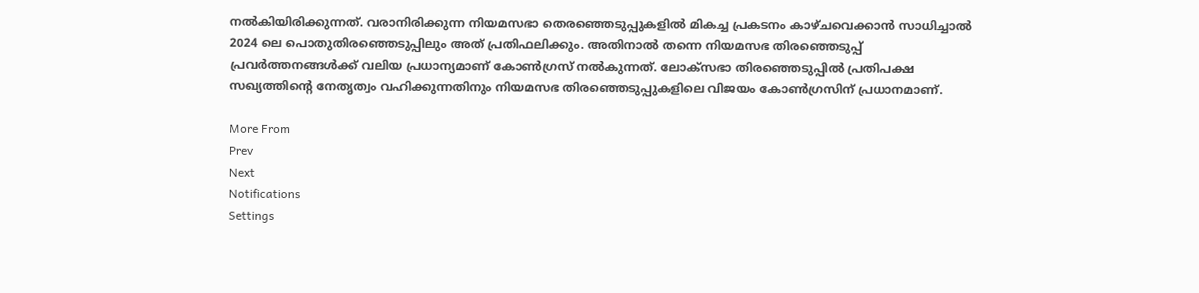നല്‍കിയിരിക്കുന്നത്. വരാനിരിക്കുന്ന നിയമസഭാ തെരഞ്ഞെടുപ്പുകളില്‍ മികച്ച പ്രകടനം കാഴ്ചവെക്കാന്‍ സാധിച്ചാല്‍ 2024 ലെ പൊതുതിരഞ്ഞെടുപ്പിലും അത് പ്രതിഫലിക്കും. അതിനാല്‍ തന്നെ നിയമസഭ തിരഞ്ഞെടുപ്പ് പ്രവർത്തനങ്ങള്‍ക്ക് വലിയ പ്രധാന്യമാണ് കോണ്‍ഗ്രസ് നല്‍കുന്നത്. ലോക്സഭാ തിരഞ്ഞെടുപ്പില്‍ പ്രതിപക്ഷ സഖ്യത്തിന്റെ നേതൃത്വം വഹിക്കുന്നതിനും നിയമസഭ തിരഞ്ഞെടുപ്പുകളിലെ വിജയം കോണ്‍ഗ്രസിന് പ്രധാനമാണ്.

More From
Prev
Next
Notifications
Settings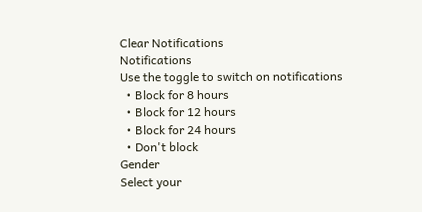Clear Notifications
Notifications
Use the toggle to switch on notifications
  • Block for 8 hours
  • Block for 12 hours
  • Block for 24 hours
  • Don't block
Gender
Select your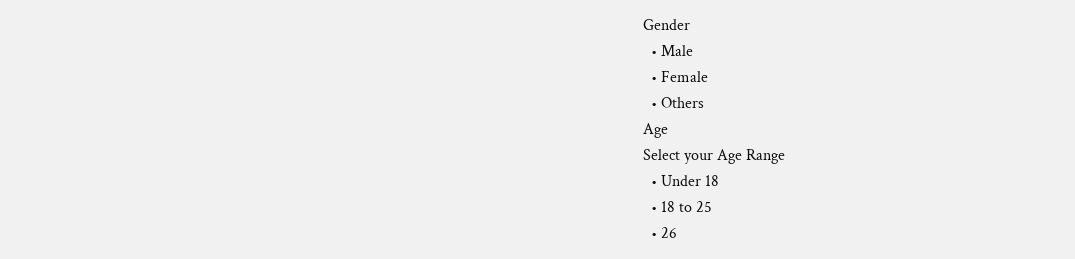Gender
  • Male
  • Female
  • Others
Age
Select your Age Range
  • Under 18
  • 18 to 25
  • 26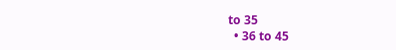to 35
  • 36 to 45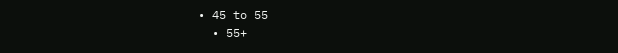• 45 to 55
  • 55+